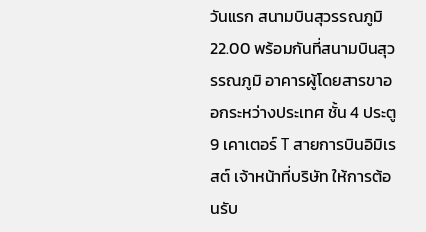วันแรก สนามบินสุวรรณภูมิ
22.00 พร้อมกันที่สนามบินสุวรรณภูมิ อาคารผู้โดยสารขาออกระหว่างประเทศ ชั้น 4 ประตู 9 เคาเตอร์ T สายการบินอิมิเรสต์ เจ้าหน้าที่บริษัท ให้การต้อนรับ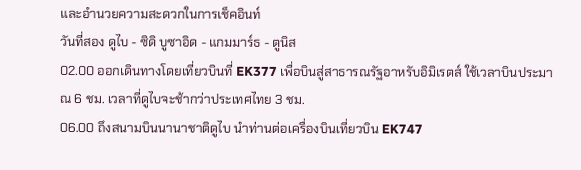และอำนวยความสะดวกในการเช็คอินท์
วันที่สอง ดูไบ - ซิดิ บูซาอิด - แกมมาร์ธ - ตูนิส
02.00 ออกเดินทางโดยเที่ยวบินที่ EK377 เพื่อบินสู่สาธารณรัฐอาหรับอิมิเรตส์ ใช้เวลาบินประมาณ 6 ชม. เวลาที่ดูไบจะช้ากว่าประเทศไทย 3 ชม.
06.00 ถึงสนามบินนานาชาติดูไบ นำท่านต่อเครื่องบินเที่ยวบิน EK747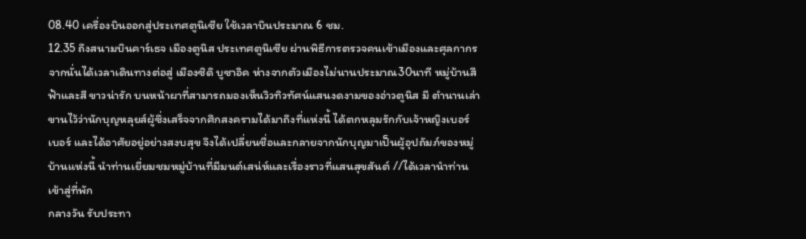08.40 เครื่องบินออกสู่ประเทศตูนิเซีย ใช้เวลาบินประมาณ 6 ชม.
12.35 ถึงสนามบินคาร์เธจ เมืองตูนิส ประเทศตูนิเซีย ผ่านพิธีการตรวจคนเข้าเมืองและศุลกากร
จากนั่นได้เวลาเดินทางต่อสู่ เมืองซิดิ บูซาอิค ห่างจากตัวเมืองไม่นานประมาณ30นาที หมู่บ้านสีฟ้าและสี ขาวน่ารัก บนหน้าผาที่สามารถมองเห็นวิวทิวทัศน์แสนงดงามของอ่าวตูนิส มี ตำนานเล่าขานไว้ว่านักบุญหลุยส์ผู้ซึ่งเสร็จจากศึกสงครามได้มาถึงที่แห่งนี้ ได้ตกหลุมรักกับเจ้าหญิงเบอร์ เบอร์ และได้อาศัยอยู่อย่างสงบสุข จึงได้เปลี่ยนชื่อและกลายจากนักบุญมาเป็นผู้อุปถัมภ์ของหมู่บ้านแห่งนี้ นำท่านเยี่ยมชมหมู่บ้านที่มีมนต์เสน่ห์และเรื่องราวที่แสนสุขสันต์ //ได้เวลานำท่านเข้าสู่ที่พัก
กลางวัน รับประทา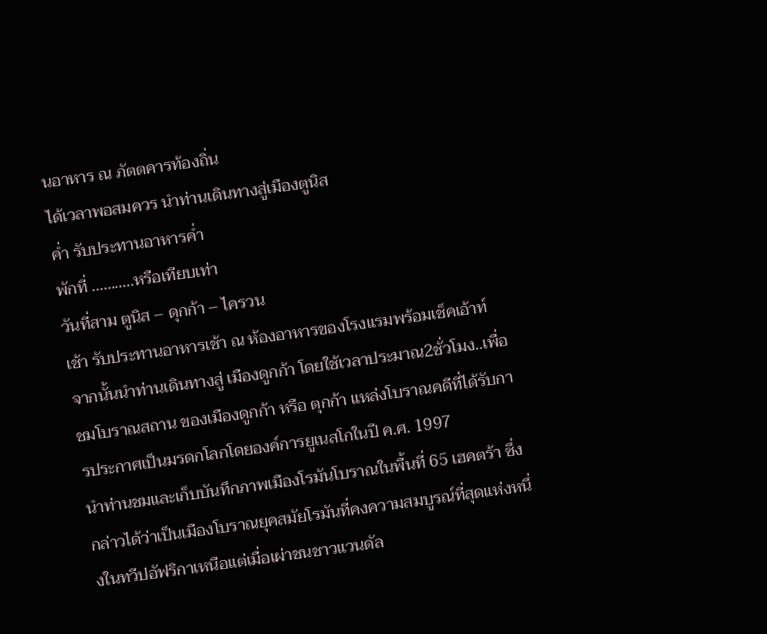นอาหาร ณ ภัตตคารท้องถิ่น
ได้เวลาพอสมควร นำท่านเดินทางสู่เมืองตูนิส
ค่ำ รับประทานอาหารค่ำ
พักที่ ...........หรือเทียบเท่า
วันที่สาม ตูนิส – ดุกก้า – ไครวน
เช้า รับประทานอาหารเช้า ณ ห้องอาหารของโรงแรมพร้อมเช็คเอ้าท์
จากนั้นนำท่านเดินทางสู่ เมืองดูกก้า โดยใช้เวลาประมาณ2ชั่วโมง..เพื่อชมโบราณสถาน ของเมืองดูกก้า หรือ ตุกก้า แหล่งโบราณคดีที่ได้รับการประกาศเป็นมรดกโลกโดยองค์การยูเนสโกในปี ค.ศ. 1997
นำท่านชมและเก็บบันทึกภาพเมืองโรมันโบราณในพื้นที่ 65 เฮคตร้า ซึ่งกล่าวได้ว่าเป็นเมืองโบราณยุคสมัยโรมันที่คงความสมบูรณ์ที่สุดแห่งหนึ่งในทวีปอัฟริกาเหนือแต่เมื่อเผ่าชนชาวแวนดัล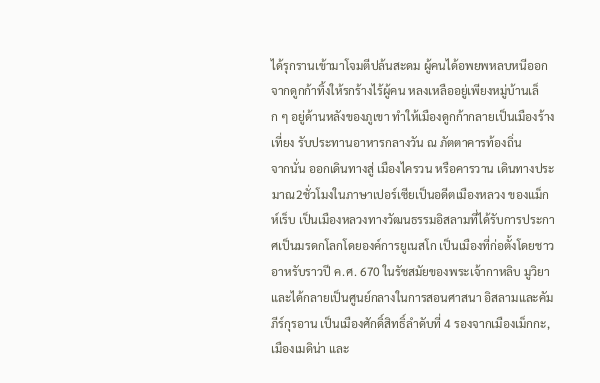ได้รุกรานเข้ามาโจมตีปล้นสะดม ผู้คนได้อพยพหลบหนีออกจากดูกก้าทิ้งให้รกร้างไร้ผู้คน หลงเหลืออยู่เพียงหมู่บ้านเล็ก ๆ อยู่ด้านหลังของภูเขา ทำให้เมืองดูกก้ากลายเป็นเมืองร้าง
เที่ยง รับประทานอาหารกลางวัน ณ ภัตตาคารท้องถิ่น
จากนั่น ออกเดินทางสู่ เมืองไครวน หรือคารวาน เดินทางประมาณ2ชั่วโมงในภาษาเปอร์เซียเป็นอดีตเมืองหลวง ของแม็กห์เร็บ เป็นเมืองหลวงทางวัฒนธรรมอิสลามที่ได้รับการประกาศเป็นมรดกโลกโดยองค์การยูเนสโก เป็นเมืองที่ก่อตั้งโดยชาวอาหรับราวปี ค.ศ. 670 ในรัชสมัยของพระเจ้ากาหลิบ มูวิยา และได้กลายเป็นศูนย์กลางในการสอนศาสนา อิสลามและคัมภีร์กุรอาน เป็นเมืองศักดิ์สิทธิ์ลำดับที่ 4 รองจากเมืองเม็กกะ, เมืองเมดิน่า และ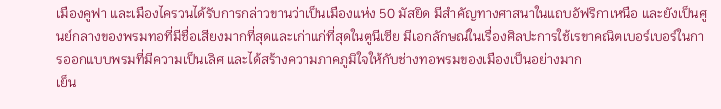เมืองคูฟา และเมืองไครวนได้รับการกล่าวขานว่าเป็นเมืองแห่ง 50 มัสยิด มีสำคัญทางศาสนาในแถบอัฟริกาเหนือ และยังเป็นศูนย์กลางของพรมทอที่มีชื่อเสียงมากที่สุดและเก่าแก่ที่สุดในตูนีเซีย มีเอกลักษณ์ในเรื่องศิลปะการใช้เรขาคณิตเบอร์เบอร์ในการออกแบบพรมที่มีความเป็นเลิศ และได้สร้างความภาคภูมิใจให้กับช่างทอพรมของเมืองเป็นอย่างมาก
เย็น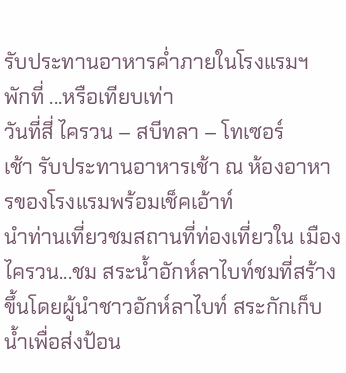รับประทานอาหารค่ำภายในโรงแรมฯ
พักที่ ...หรือเทียบเท่า
วันที่สี่ ไครวน – สบีทลา – โทเซอร์
เช้า รับประทานอาหารเช้า ณ ห้องอาหารของโรงแรมพร้อมเช็คเอ้าท์
นำท่านเที่ยวชมสถานที่ท่องเที่ยวใน เมืองไครวน...ชม สระน้ำอักห์ลาไบท์ชมที่สร้างขึ้นโดยผู้นำชาวอักห์ลาไบท์ สระกักเก็บน้ำเพื่อส่งป้อน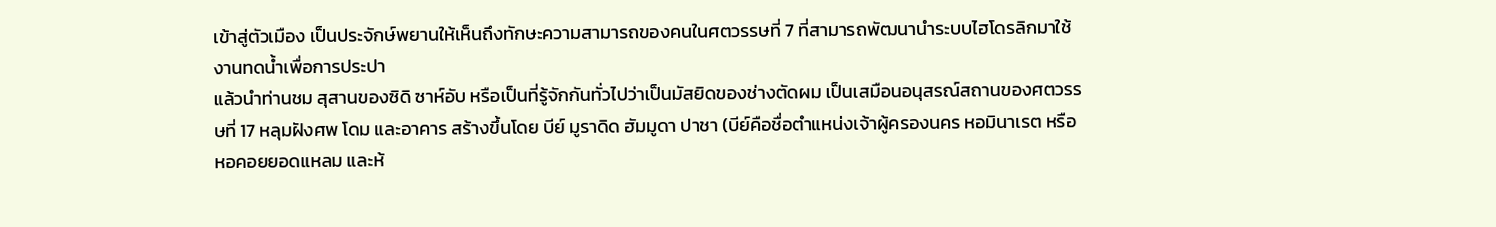เข้าสู่ตัวเมือง เป็นประจักษ์พยานให้เห็นถึงทักษะความสามารถของคนในศตวรรษที่ 7 ที่สามารถพัฒนานำระบบไฮโดรลิกมาใช้งานทดน้ำเพื่อการประปา
แล้วนำท่านชม สุสานของซิดิ ซาห์อับ หรือเป็นที่รู้จักกันทั่วไปว่าเป็นมัสยิดของช่างตัดผม เป็นเสมือนอนุสรณ์สถานของศตวรรษที่ 17 หลุมฝังศพ โดม และอาคาร สร้างขึ้นโดย บีย์ มูราดิด ฮัมมูดา ปาชา (บีย์คือชื่อตำแหน่งเจ้าผู้ครองนคร หอมินาเรต หรือหอคอยยอดแหลม และห้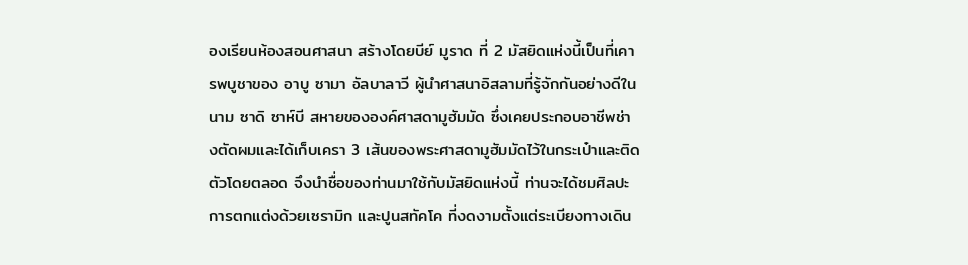องเรียนห้องสอนศาสนา สร้างโดยบีย์ มูราด ที่ 2 มัสยิดแห่งนี้เป็นที่เคารพบูชาของ อาบู ซามา อัลบาลาวี ผู้นำศาสนาอิสลามที่รู้จักกันอย่างดีในนาม ซาดิ ซาห์บี สหายขององค์ศาสดามูฮัมมัด ซึ่งเคยประกอบอาชีพช่างตัดผมและได้เก็บเครา 3 เส้นของพระศาสดามูฮัมมัดไว้ในกระเป๋าและติดตัวโดยตลอด จึงนำชื่อของท่านมาใช้กับมัสยิดแห่งนี้ ท่านจะได้ชมศิลปะการตกแต่งด้วยเซรามิก และปูนสทัคโค ที่งดงามตั้งแต่ระเบียงทางเดิน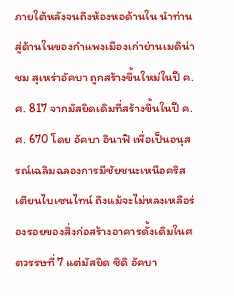ภายใต้หลังจนถึงห้องหอด้านใน นำท่านสู่ด้านในของกำแพงเมืองเก่าย่านเมดิน่า
ชม สุเหร่าอัคบา ถูกสร้างขึ้นใหม่ในปี ค.ศ. 817 จากมัสยิดเดิมที่สร้างขึ้นในปี ค.ศ. 670 โดย อัคบา อินาฟิ เพื่อเป็นอนุสรณ์เฉลิมฉลองการมีชัยชนะเหนือคริสเตียนไบเซนไทน์ ถึงแม้จะไม่หลงเหลือร่องรอยของสิ่งก่อสร้างอาคารดั้งเดิมในศตวรรษที่ 7 แต่มัสยิด ซิดิ อัคบา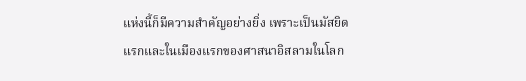แห่งนี้ก็มีความสำคัญอย่างยิ่ง เพราะเป็นมัสยิดแรกและในเมืองแรกของศาสนาอิสลามในโลก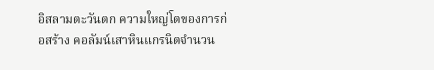อิสลามตะวันตก ความใหญ่โตของการก่อสร้าง คอลัมน์เสาหินแกรนิตจำนวน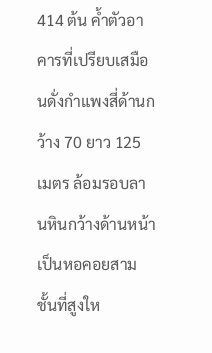414 ต้น ค้ำตัวอาคารที่เปรียบเสมือนดั่งกำแพงสี่ด้านกว้าง 70 ยาว 125 เมตร ล้อมรอบลานหินกว้างด้านหน้าเป็นหอคอยสามชั้นที่สูงให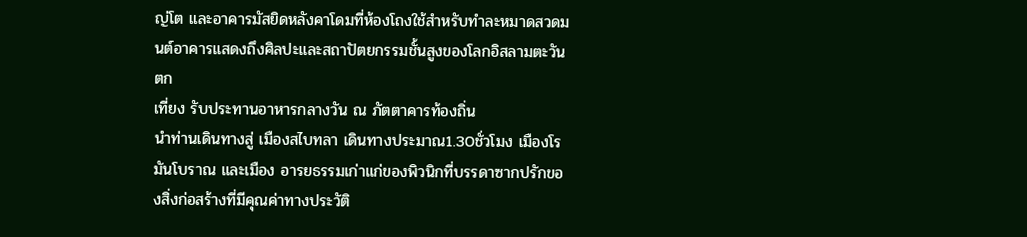ญ่โต และอาคารมัสยิดหลังคาโดมที่ห้องโถงใช้สำหรับทำละหมาดสวดมนต์อาคารแสดงถึงศิลปะและสถาปัตยกรรมชั้นสูงของโลกอิสลามตะวันตก
เที่ยง รับประทานอาหารกลางวัน ณ ภัตตาคารท้องถิ่น
นำท่านเดินทางสู่ เมืองสไบทลา เดินทางประมาณ1.30ชั่วโมง เมืองโรมันโบราณ และเมือง อารยธรรมเก่าแก่ของพิวนิกที่บรรดาซากปรักของสิ่งก่อสร้างที่มีคุณค่าทางประวัติ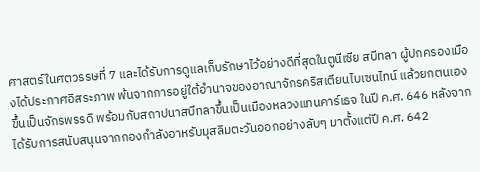ศาสตร์ในศตวรรษที่ 7 และได้รับการดูแลเก็บรักษาไว้อย่างดีที่สุดในตูนีเซีย สบีทลา ผู้ปกครองเมืองได้ประกาศอิสระภาพ พ้นจากการอยู่ใต้อำนาจของอาณาจักรคริสเตียนไบเซนไทน์ แล้วยกตนเองขึ้นเป็นจักรพรรดิ พร้อมกับสถาปนาสบีทลาขึ้นเป็นเมืองหลวงแทนคาร์เธจ ในปี ค.ศ. 646 หลังจากได้รับการสนับสนุนจากกองกำลังอาหรับมุสลิมตะวันออกอย่างลับๆ มาตั้งแต่ปี ค.ศ. 642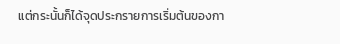แต่กระนั้นก็ได้จุดประกรายการเริ่มต้นของกา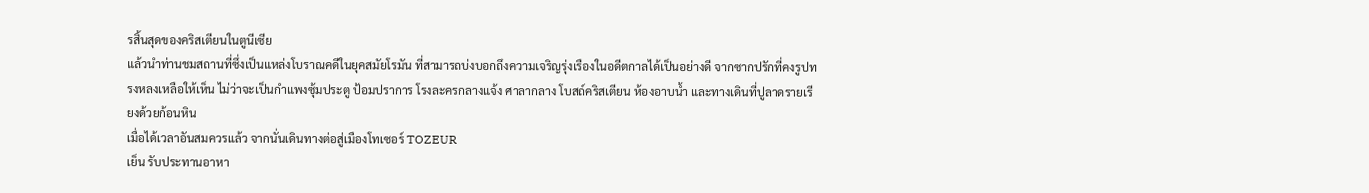รสิ้นสุดของคริสเตียนในตูนีเซีย
แล้วนำท่านชมสถานที่ซึ่งเป็นแหล่งโบราณคดีในยุคสมัยโรมัน ที่สามารถบ่งบอกถึงความเจริญรุ่งเรืองในอดีตกาลได้เป็นอย่างดี จากซากปรักที่คงรูปทรงหลงเหลือให้เห็น ไม่ว่าจะเป็นกำแพงซุ้มประตู ป้อมปราการ โรงละครกลางแจ้ง ศาลากลาง โบสถ์คริสเตียน ห้องอาบน้ำ และทางเดินที่ปูลาดรายเรียงด้วยก้อนหิน
เมื่อได้เวลาอันสมควรแล้ว จากนั่นเดินทางต่อสู่เมืองโทเซอร์ TOZEUR
เย็น รับประทานอาหา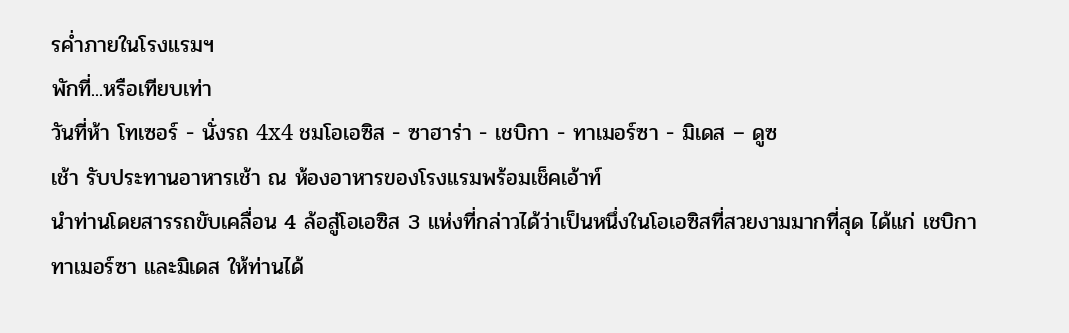รค่ำภายในโรงแรมฯ
พักที่...หรือเทียบเท่า
วันที่ห้า โทเซอร์ - นั่งรถ 4x4 ชมโอเอซิส - ซาฮาร่า - เชบิกา - ทาเมอร์ซา - มิเดส – ดูซ
เช้า รับประทานอาหารเช้า ณ ห้องอาหารของโรงแรมพร้อมเช็คเอ้าท์
นำท่านโดยสารรถขับเคลื่อน 4 ล้อสู่โอเอซิส 3 แห่งที่กล่าวได้ว่าเป็นหนึ่งในโอเอซิสที่สวยงามมากที่สุด ได้แก่ เชบิกา ทาเมอร์ซา และมิเดส ให้ท่านได้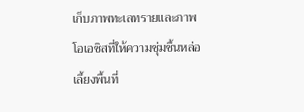เก็บภาพทะเลทรายและภาพโอเอซิสที่ให้ความชุ่มชื้นหล่อเลี้ยงพื้นที่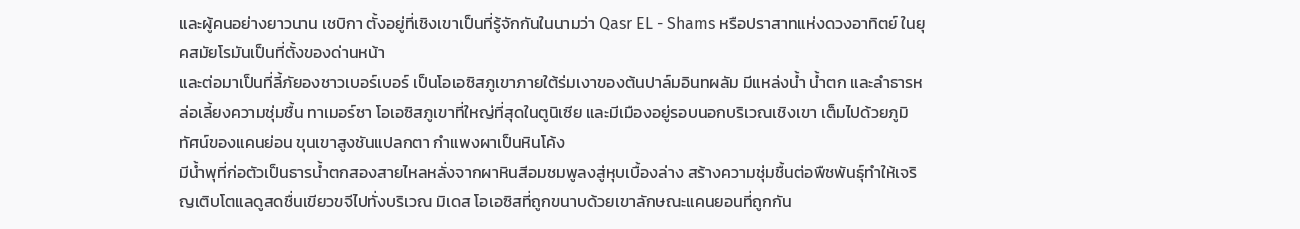และผู้คนอย่างยาวนาน เชบิกา ตั้งอยู่ที่เชิงเขาเป็นที่รู้จักกันในนามว่า Qasr EL - Shams หรือปราสาทแห่งดวงอาทิตย์ ในยุคสมัยโรมันเป็นที่ตั้งของด่านหน้า
และต่อมาเป็นที่ลี้ภัยองชาวเบอร์เบอร์ เป็นโอเอซิสภูเขาภายใต้ร่มเงาของต้นปาล์มอินทผลัม มีแหล่งน้ำ น้ำตก และลำธารหล่อเลี้ยงความชุ่มชื้น ทาเมอร์ซา โอเอซิสภูเขาที่ใหญ่ที่สุดในตูนิเซีย และมีเมืองอยู่รอบนอกบริเวณเชิงเขา เต็มไปด้วยภูมิทัศน์ของแคนย่อน ขุนเขาสูงชันแปลกตา กำแพงผาเป็นหินโค้ง
มีน้ำพุที่ก่อตัวเป็นธารน้ำตกสองสายไหลหลั่งจากผาหินสีอมชมพูลงสู่หุบเบื้องล่าง สร้างความชุ่มชื้นต่อพืชพันธุ์ทำให้เจริญเติบโตแลดูสดชื่นเขียวขจีไปทั่งบริเวณ มิเดส โอเอซิสที่ถูกขนาบด้วยเขาลักษณะแคนยอนที่ถูกกัน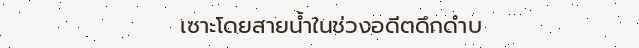เซาะโดยสายน้ำในช่วงอดีตดึกดำบ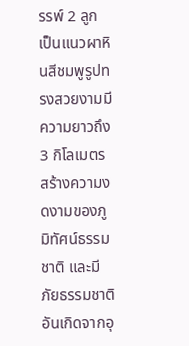รรพ์ 2 ลูก เป็นแนวผาหินสีชมพูรูปทรงสวยงามมีความยาวถึง 3 กิโลเมตร สร้างความงดงามของภูมิทัศน์ธรรมชาติ และมีภัยธรรมชาติอันเกิดจากอุ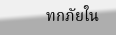ทกภัยใน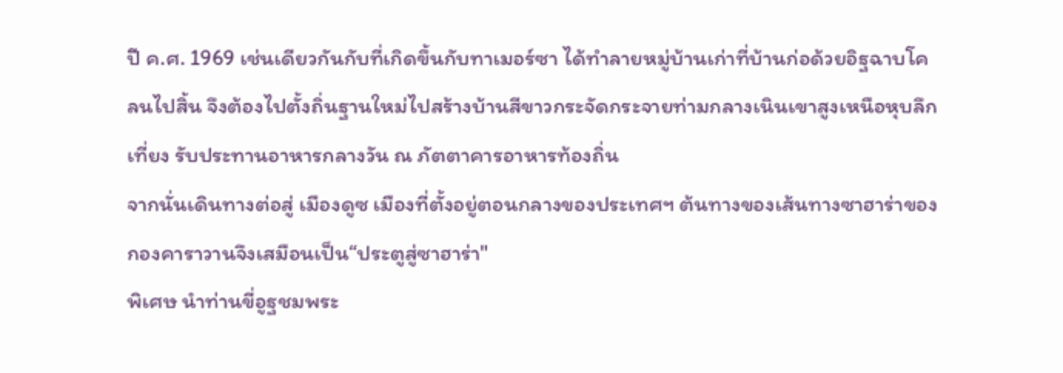ปี ค.ศ. 1969 เช่นเดียวกันกับที่เกิดขึ้นกับทาเมอร์ซา ได้ทำลายหมู่บ้านเก่าที่บ้านก่อด้วยอิฐฉาบโคลนไปสิ้น จึงต้องไปตั้งถิ่นฐานใหม่ไปสร้างบ้านสีขาวกระจัดกระจายท่ามกลางเนินเขาสูงเหนือหุบลึก
เที่ยง รับประทานอาหารกลางวัน ณ ภัตตาคารอาหารท้องถิ่น
จากนั่นเดินทางต่อสู่ เมืองดูซ เมืองที่ตั้งอยู่ตอนกลางของประเทศฯ ต้นทางของเส้นทางซาฮาร่าของกองคาราวานจึงเสมือนเป็น“ประตูสู่ซาฮาร่า"
พิเศษ นำท่านขี่อูฐชมพระ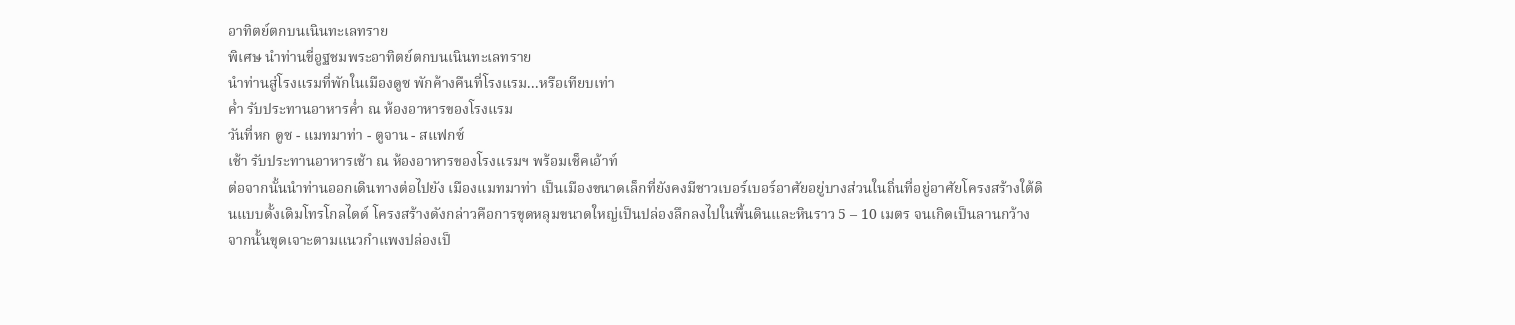อาทิตย์ตกบนเนินทะเลทราย
พิเศษ นำท่านขี่อูฐชมพระอาทิตย์ตกบนเนินทะเลทราย
นำท่านสู่โรงแรมที่พักในเมืองดูซ พักค้างคืนที่โรงแรม...หรือเทียบเท่า
ค่ำ รับประทานอาหารค่ำ ณ ห้องอาหารของโรงแรม
วันที่หก ดูซ - แมทมาท่า - ตูจาน - สแฟกซ์
เช้า รับประทานอาหารเช้า ณ ห้องอาหารของโรงแรมฯ พร้อมเช็คเอ้าท์
ต่อจากนั้นนำท่านออกเดินทางต่อไปยัง เมืองแมทมาท่า เป็นเมืองขนาดเล็กที่ยังคงมีชาวเบอร์เบอร์อาศัยอยู่บางส่วนในถิ่นที่อยู่อาศัยโครงสร้างใต้ดินแบบดั้งเดิมโทรโกลไดด์ โครงสร้างดังกล่าวคือการขุดหลุมขนาดใหญ่เป็นปล่องลึกลงไปในพื้นดินและหินราว 5 – 10 เมตร จนเกิดเป็นลานกว้าง จากนั้นขุดเจาะตามแนวกำแพงปล่องเป็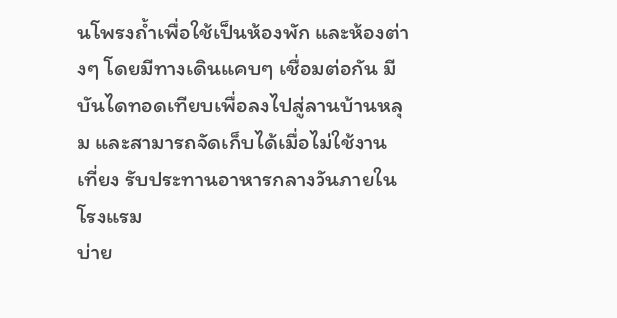นโพรงถ้ำเพื่อใช้เป็นห้องพัก และห้องต่างๆ โดยมีทางเดินแคบๆ เชื่อมต่อกัน มีบันไดทอดเทียบเพื่อลงไปสู่ลานบ้านหลุม และสามารถจัดเก็บได้เมื่อไม่ใช้งาน
เที่ยง รับประทานอาหารกลางวันภายในโรงแรม
บ่าย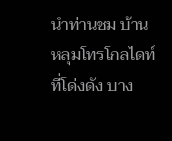นำท่านชม บ้านหลุมโทรโกลไดท์ ที่โด่งดัง บาง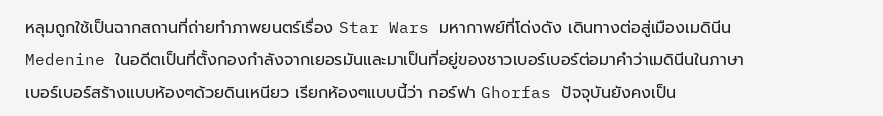หลุมถูกใช้เป็นฉากสถานที่ถ่ายทำภาพยนตร์เรื่อง Star Wars มหากาพย์ที่โด่งดัง เดินทางต่อสู่เมืองเมดินีน Medenine ในอดีตเป็นที่ตั้งกองกำลังจากเยอรมันและมาเป็นที่อยู่ของชาวเบอร์เบอร์ต่อมาคำว่าเมดินีนในภาษาเบอร์เบอร์สร้างแบบห้องๆด้วยดินเหนียว เรียกห้องๆแบบนี้ว่า กอร์ฟา Ghorfas ปัจจุบันยังคงเป็น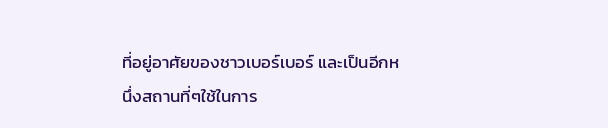ที่อยู่อาศัยของชาวเบอร์เบอร์ และเป็นอีกหนึ่งสถานที่ๆใช้ในการ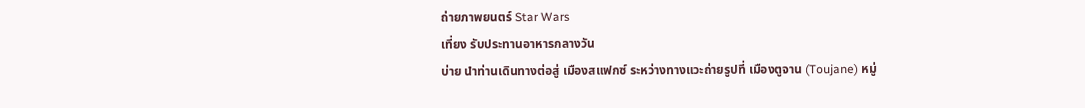ถ่ายภาพยนตร์ Star Wars
เที่ยง รับประทานอาหารกลางวัน
บ่าย นำท่านเดินทางต่อสู่ เมืองสแฟกซ์ ระหว่างทางแวะถ่ายรูปที่ เมืองตูจาน (Toujane) หมู่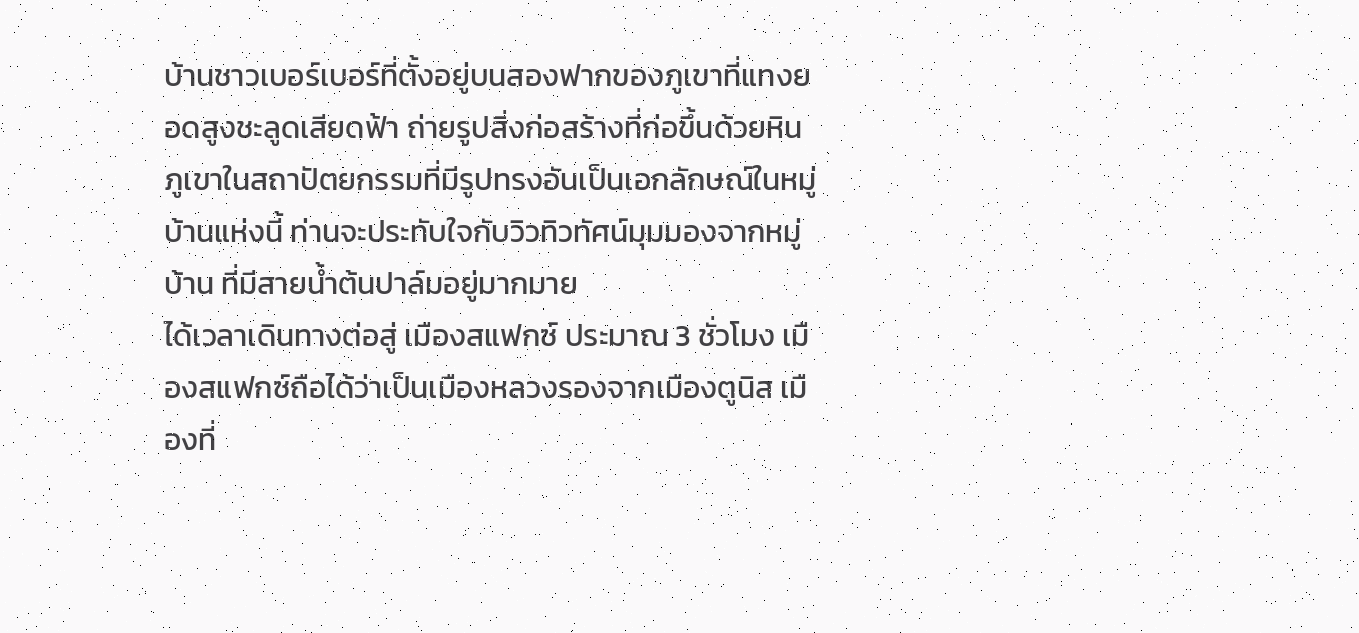บ้านชาวเบอร์เบอร์ที่ตั้งอยู่บนสองฟากของภูเขาที่แทงยอดสูงชะลูดเสียดฟ้า ถ่ายรูปสิ่งก่อสร้างที่ก่อขึ้นด้วยหินภูเขาในสถาปัตยกรรมที่มีรูปทรงอันเป็นเอกลักษณ์ในหมู่บ้านแห่งนี้ ท่านจะประทับใจกับวิวทิวทัศน์มุมมองจากหมู่บ้าน ที่มีสายน้ำต้นปาล์มอยู่มากมาย
ได้เวลาเดินทางต่อสู่ เมืองสแฟกซ์ ประมาณ 3 ชั่วโมง เมืองสแฟกซ์ถือได้ว่าเป็นเมืองหลวงรองจากเมืองตูนิส เมืองที่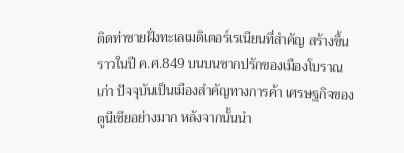ติดท่าชายฝั่งทะเลเมดิเตอร์เรเนียนที่สำคัญ สร้างขึ้นราวในปี ค.ศ.849 บนบนซากปรักของเมืองโบราณเก่า ปัจจุบันเป็นเมืองสำคัญทางการค้า เศรษฐกิจของตูนีเซียอย่างมาก หลังจากนั้นนำ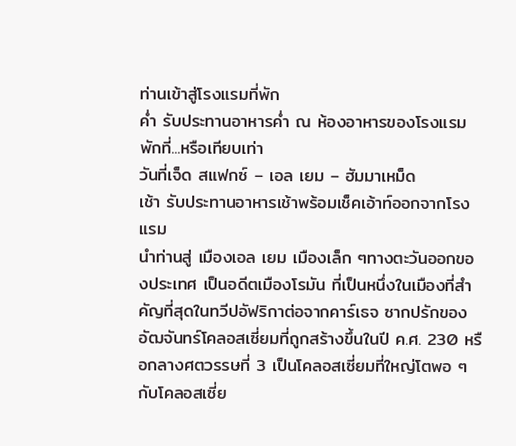ท่านเข้าสู่โรงแรมที่พัก
ค่ำ รับประทานอาหารค่ำ ณ ห้องอาหารของโรงแรม
พักที่...หรือเทียบเท่า
วันที่เจ็ด สแฟกซ์ – เอล เยม – ฮัมมาเหม็ด
เช้า รับประทานอาหารเช้าพร้อมเช็คเอ้าท์ออกจากโรงแรม
นำท่านสู่ เมืองเอล เยม เมืองเล็ก ๆทางตะวันออกของประเทศ เป็นอดีตเมืองโรมัน ที่เป็นหนึ่งในเมืองที่สำคัญที่สุดในทวีปอัฟริกาต่อจากคาร์เธจ ซากปรักของอัฒจันทร์โคลอสเซี่ยมที่ถูกสร้างขึ้นในปี ค.ศ. 230 หรือกลางศตวรรษที่ 3 เป็นโคลอสเซี่ยมที่ใหญ่โตพอ ๆกับโคลอสเซี่ย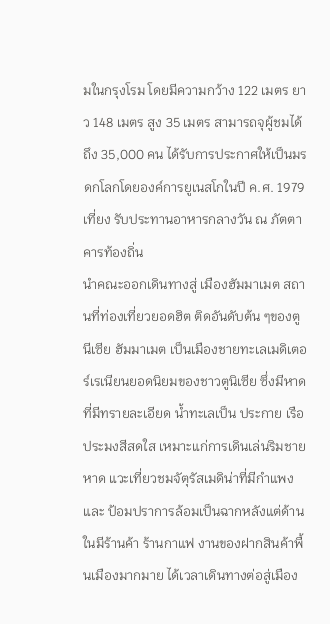มในกรุงโรม โดยมีความกว้าง 122 เมตร ยาว 148 เมตร สูง 35 เมตร สามารถจุผู้ชมได้ถึง 35,000 คน ได้รับการประกาศให้เป็นมรดกโลกโดยองค์การยูเนสโกในปี ค.ศ. 1979
เที่ยง รับประทานอาหารกลางวัน ณ ภัตตาคารท้องถิ่น
นำคณะออกเดินทางสู่ เมืองฮัมมาเมต สถานที่ท่องเที่ยวยอดฮิต ติดอันดับต้น ๆของตูนีเซีย ฮัมมาเมต เป็นเมืองชายทะเลเมดิเตอร์เรเนียนยอดนิยมของชาวตูนิเซีย ซึ่งมีหาดที่มีทรายละเอียด น้ำทะเลเป็น ประกาย เรือประมงสีสดใส เหมาะแก่การเดินเล่นริมชายหาด แวะเที่ยวชมจัตุรัสเมดิน่าที่มีกำแพงและ ป้อมปราการล้อมเป็นฉากหลังแต่ด้านในมีร้านค้า ร้านกาแฟ งานของฝากสินค้าพื้นเมืองมากมาย ได้เวลาเดินทางต่อสู่เมือง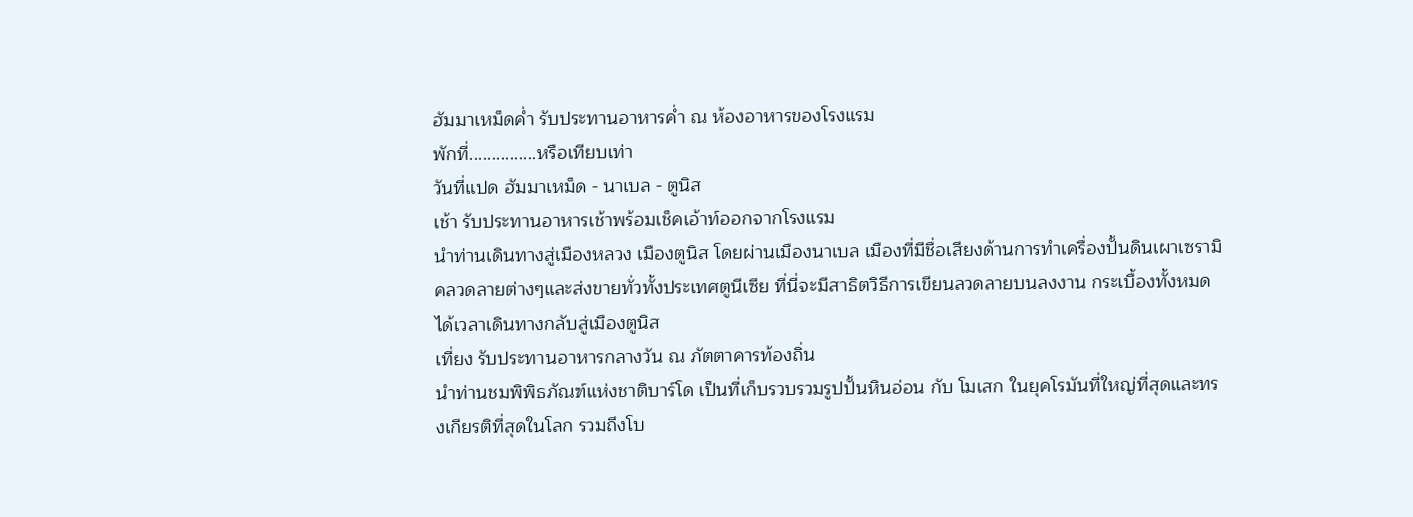ฮัมมาเหม็ดค่ำ รับประทานอาหารค่ำ ณ ห้องอาหารของโรงแรม
พักที่...............หรือเทียบเท่า
วันที่แปด ฮัมมาเหม็ด - นาเบล - ตูนิส
เช้า รับประทานอาหารเช้าพร้อมเช็คเอ้าท์ออกจากโรงแรม
นำท่านเดินทางสู่เมืองหลวง เมืองตูนิส โดยผ่านเมืองนาเบล เมืองที่มีชื่อเสียงด้านการทำเครื่องปั้นดินเผาเซรามิคลวดลายต่างๆและส่งขายทั่วทั้งประเทศตูนีเซีย ที่นี่จะมีสาธิตวิธีการเขียนลวดลายบนลงงาน กระเบื้องทั้งหมด ได้เวลาเดินทางกลับสู่เมืองตูนิส
เที่ยง รับประทานอาหารกลางวัน ณ ภัตตาคารท้องถิ่น
นำท่านชมพิพิธภัณฑ์แห่งชาติบาร์โด เป็นที่เก็บรวบรวมรูปปั้นหินอ่อน กับ โมเสก ในยุคโรมันที่ใหญ่ที่สุดและทรงเกียรติที่สุดในโลก รวมถึงโบ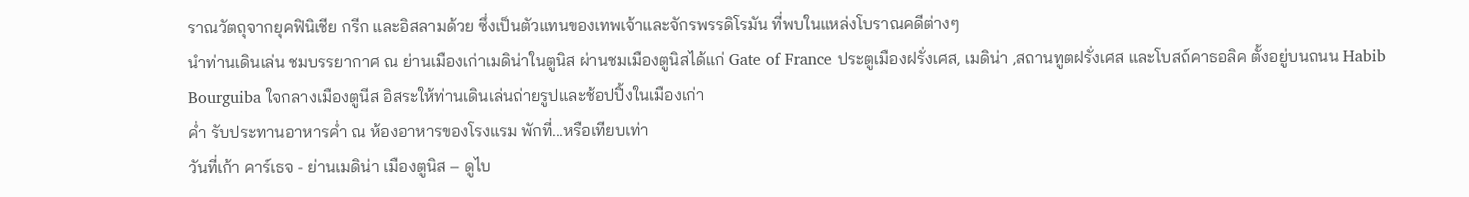ราณวัตถุจากยุคฟินิเชีย กรีก และอิสลามด้วย ซึ่งเป็นตัวแทนของเทพเจ้าและจักรพรรดิโรมัน ที่พบในแหล่งโบราณคดีต่างๆ
นำท่านเดินเล่น ชมบรรยากาศ ณ ย่านเมืองเก่าเมดิน่าในตูนิส ผ่านชมเมืองตูนิสได้แก่ Gate of France ประตูเมืองฝรั่งเศส, เมดิน่า ,สถานทูตฝรั่งเศส และโบสถ์คาธอลิค ตั้งอยู่บนถนน Habib Bourguiba ใจกลางเมืองตูนีส อิสระให้ท่านเดินเล่นถ่ายรูปและช้อปปิ้งในเมืองเก่า
ค่ำ รับประทานอาหารค่ำ ณ ห้องอาหารของโรงแรม พักที่...หรือเทียบเท่า
วันที่เก้า คาร์เธจ - ย่านเมดิน่า เมืองตูนิส – ดูไบ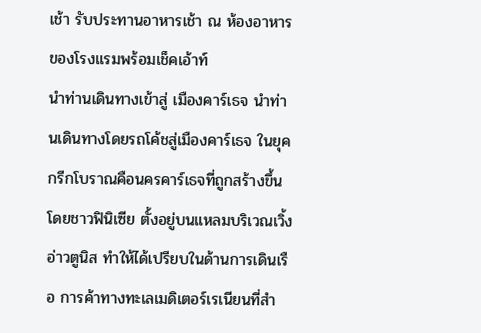เช้า รับประทานอาหารเช้า ณ ห้องอาหารของโรงแรมพร้อมเช็คเอ้าท์
นำท่านเดินทางเข้าสู่ เมืองคาร์เธจ นำท่านเดินทางโดยรถโค้ชสู่เมืองคาร์เธจ ในยุคกรีกโบราณคือนครคาร์เธจที่ถูกสร้างขึ้นโดยชาวฟินิเซีย ตั้งอยู่บนแหลมบริเวณเวิ้งอ่าวตูนิส ทำให้ได้เปรียบในด้านการเดินเรือ การค้าทางทะเลเมดิเตอร์เรเนียนที่สำ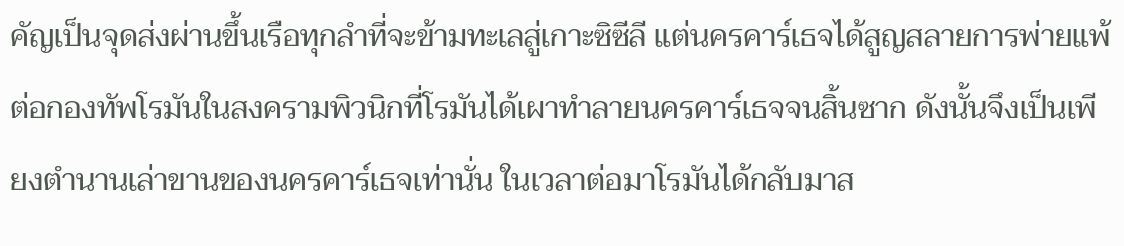คัญเป็นจุดส่งผ่านขึ้นเรือทุกลำที่จะข้ามทะเลสู่เกาะซิซีลี แต่นครคาร์เธจได้สูญสลายการพ่ายแพ้ต่อกองทัพโรมันในสงครามพิวนิกที่โรมันได้เผาทำลายนครคาร์เธจจนสิ้นซาก ดังนั้นจึงเป็นเพียงตำนานเล่าขานของนครคาร์เธจเท่านั่น ในเวลาต่อมาโรมันได้กลับมาส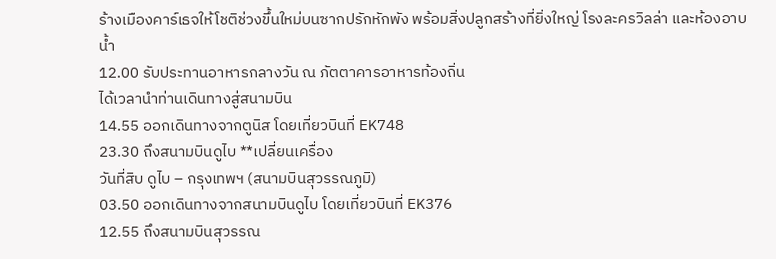ร้างเมืองคาร์เธจให้โชติช่วงขึ้นใหม่บนซากปรักหักพัง พร้อมสิ่งปลูกสร้างที่ยิ่งใหญ่ โรงละครวิลล่า และห้องอาบน้ำ
12.00 รับประทานอาหารกลางวัน ณ ภัตตาคารอาหารท้องถิ่น
ได้เวลานำท่านเดินทางสู่สนามบิน
14.55 ออกเดินทางจากตูนิส โดยเที่ยวบินที่ EK748
23.30 ถึงสนามบินดูไบ **เปลี่ยนเครื่อง
วันที่สิบ ดูไบ – กรุงเทพฯ (สนามบินสุวรรณภูมิ)
03.50 ออกเดินทางจากสนามบินดูไบ โดยเที่ยวบินที่ EK376
12.55 ถึงสนามบินสุวรรณ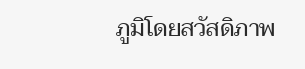ภูมิโดยสวัสดิภาพ